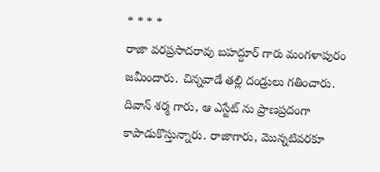* * * *
రాజా వరప్రసాదరావు బహద్దూర్ గారు మంగళాపురం జమీందారు. చిన్నవాడే తల్లి దండ్రులు గతించారు. దివాన్ శర్మ గారు, ఆ ఎస్టేట్ ను ప్రాణప్రదంగా కాపాడుకొస్తున్నారు. రాజాగారు, మొన్నటివరకూ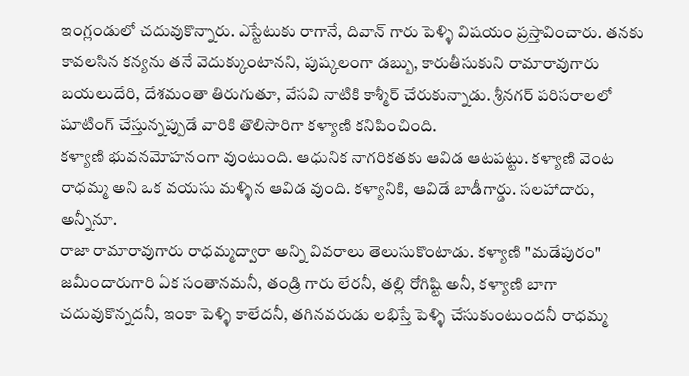ఇంగ్లండులో చదువుకొన్నారు. ఎస్టేటుకు రాగానే, దివాన్ గారు పెళ్ళి విషయం ప్రస్తావించారు. తనకు కావలసిన కన్యను తనే వెదుక్కుంటానని, పుష్కలంగా డబ్బు, కారుతీసుకుని రామారావుగారు బయలుదేరి, దేశమంతా తిరుగుతూ, వేసవి నాటికి కాశ్మీర్ చేరుకున్నాడు. శ్రీనగర్ పరిసరాలలో షూటింగ్ చేస్తున్నప్పుడే వారికి తొలిసారిగా కళ్యాణి కనిపించింది.
కళ్యాణి భువనమోహనంగా వుంటుంది. ఆధునిక నాగరికతకు ఆవిడ ఆటపట్టు. కళ్యాణి వెంట రాధమ్మ అని ఒక వయసు మళ్ళిన ఆవిడ వుంది. కళ్యానికి, ఆవిడే బాడీగార్డు. సలహాదారు, అన్నీనూ.
రాజా రామారావుగారు రాధమ్మద్వారా అన్ని వివరాలు తెలుసుకొంటాడు. కళ్యాణి "మడేపురం" జమీందారుగారి ఏక సంతానమనీ, తండ్రి గారు లేరనీ, తల్లి రోగిష్టి అనీ, కళ్యాణి బాగా చదువుకొన్నదనీ, ఇంకా పెళ్ళి కాలేదనీ, తగినవరుడు లభిస్తే పెళ్ళి చేసుకుంటుందనీ రాధమ్మ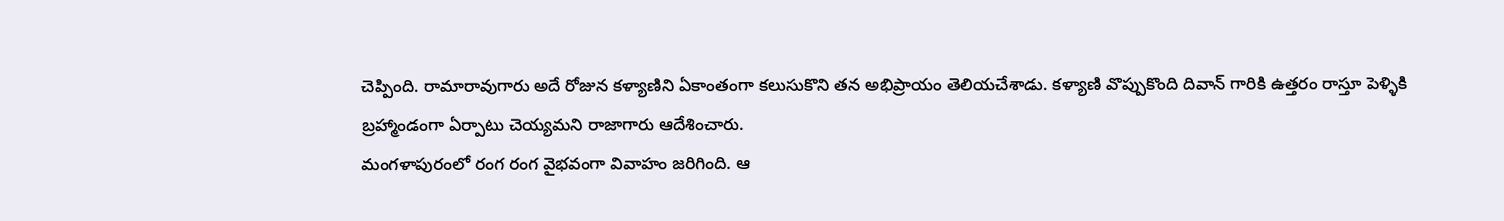చెప్పింది. రామారావుగారు అదే రోజున కళ్యాణిని ఏకాంతంగా కలుసుకొని తన అభిప్రాయం తెలియచేశాడు. కళ్యాణి వొప్పుకొంది దివాన్ గారికి ఉత్తరం రాస్తూ పెళ్ళికి
బ్రహ్మాండంగా ఏర్పాటు చెయ్యమని రాజాగారు ఆదేశించారు.
మంగళాపురంలో రంగ రంగ వైభవంగా వివాహం జరిగింది. ఆ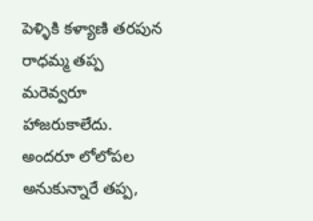పెళ్ళికి కళ్యాణి తరపున రాధమ్మ తప్ప మరెవ్వరూ హాజరుకాలేదు. అందరూ లోలోపల అనుకున్నారే తప్ప,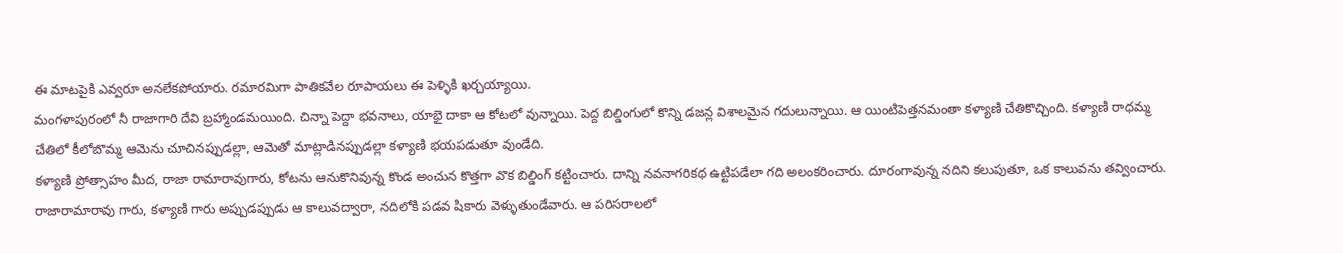ఈ మాటపైకి ఎవ్వరూ అనలేకపోయారు. రమారమిగా పాతికవేల రూపాయలు ఈ పెళ్ళికి ఖర్చయ్యాయి.
మంగళాపురంలో నీ రాజాగారి దేవి బ్రహ్మాండమయింది. చిన్నా పెద్దా భవనాలు, యాభై దాకా ఆ కోటలో వున్నాయి. పెద్ద బిల్డింగులో కొన్ని డజన్ల విశాలమైన గదులున్నాయి. ఆ యింటిపెత్తనమంతా కళ్యాణి చేతికొచ్చింది. కళ్యాణి రాధమ్మ చేతిలో కీలోబొమ్మ ఆమెను చూచినప్పుడల్లా, ఆమెతో మాట్లాడినప్పుడల్లా కళ్యాణి భయపడుతూ వుండేది.
కళ్యాణి ప్రోత్సాహం మీద, రాజా రామారావుగారు, కోటను ఆనుకొనివున్న కొండ అంచున కొత్తగా వొక బిల్డింగ్ కట్టించారు. దాన్ని నవనాగరికథ ఉట్టిపడేలా గది అలంకరించారు. దూరంగావున్న నదిని కలుపుతూ, ఒక కాలువను తవ్వించారు. రాజారామారావు గారు, కళ్యాణి గారు అప్పుడప్పుడు ఆ కాలువద్వారా, నదిలోకి పడవ షికారు వెళ్ళుతుండేవారు. ఆ పరిసరాలలో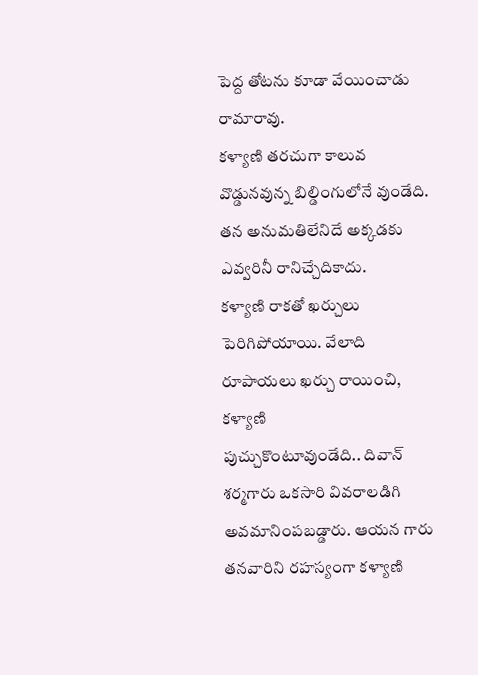పెద్ద తోటను కూడా వేయించాడు రామారావు.
కళ్యాణి తరచుగా కాలువ వొడ్డునవున్న బిల్డింగులోనే వుండేది. తన అనుమతిలేనిదే అక్కడకు ఎవ్వరినీ రానిచ్చేదికాదు.
కళ్యాణి రాకతో ఖర్చులు పెరిగిపోయాయి. వేలాది రూపాయలు ఖర్చు రాయించి, కళ్యాణి
పుచ్చుకొంటూవుండేది.. దివాన్ శర్మగారు ఒకసారి వివరాలడిగి అవమానింపబడ్డారు. ఆయన గారు తనవారిని రహస్యంగా కళ్యాణి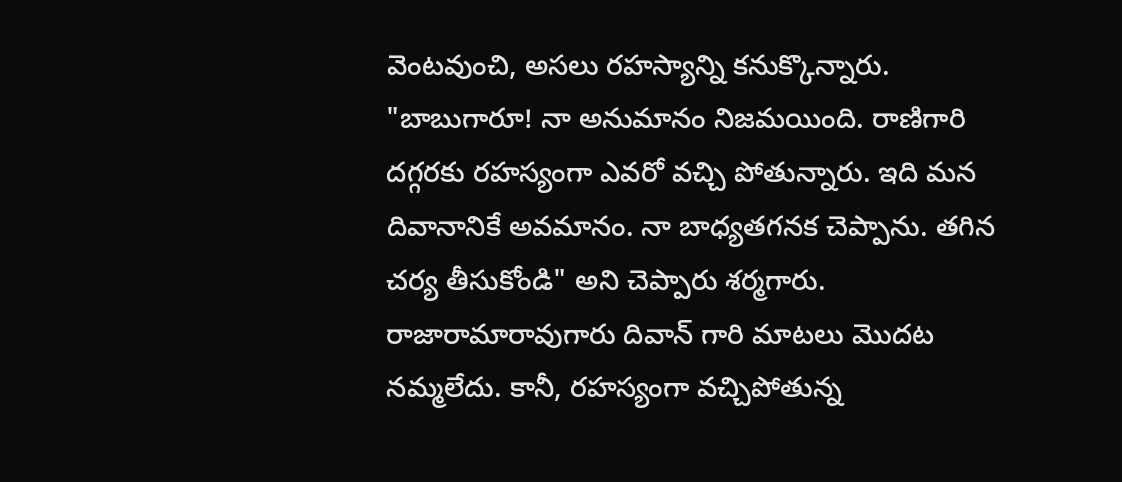వెంటవుంచి, అసలు రహస్యాన్ని కనుక్కొన్నారు.
"బాబుగారూ! నా అనుమానం నిజమయింది. రాణిగారి దగ్గరకు రహస్యంగా ఎవరో వచ్చి పోతున్నారు. ఇది మన దివానానికే అవమానం. నా బాధ్యతగనక చెప్పాను. తగిన చర్య తీసుకోండి" అని చెప్పారు శర్మగారు.
రాజారామారావుగారు దివాన్ గారి మాటలు మొదట నమ్మలేదు. కానీ, రహస్యంగా వచ్చిపోతున్న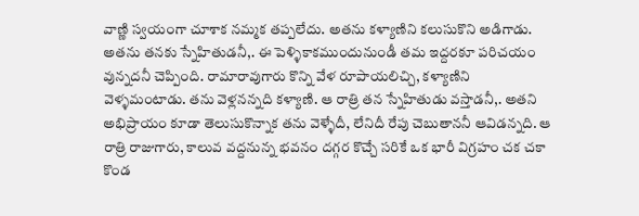వాణ్ణి స్వయంగా చూశాక నమ్మక తప్పలేదు. అతను కళ్యాణిని కలుసుకొని అడిగాడు. అతను తనకు స్నేహితుడనీ,. ఈ పెళ్ళికాకముందునుండీ తమ ఇద్దరకూ పరిచయం వున్నదనీ చెప్పింది. రామారావుగారు కొన్ని వేళ రూపాయలిచ్చి, కళ్యాణిని వెళ్ళమంటాడు. తను వెళ్లనన్నది కళ్యాణి. ఆ రాత్రి తన స్నేహితుడు వస్తాడనీ,. అతని అభిప్రాయం కూడా తెలుసుకొన్నాక తను వెళ్ళేదీ, లేనిదీ రేపు చెబుతాననీ ఆవిడన్నది. ఆ రాత్రి రాజుగారు, కాలువ వద్దనున్న భవనం దగ్గర కొచ్చే సరికే ఒక భారీ విగ్రహం చక చకా కొండ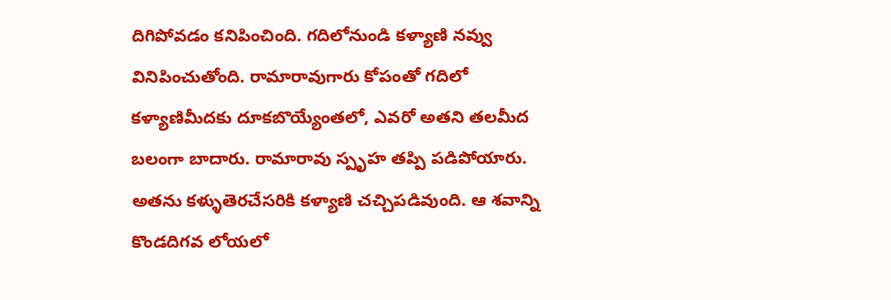దిగిపోవడం కనిపించింది. గదిలోనుండి కళ్యాణి నవ్వు వినిపించుతోంది. రామారావుగారు కోపంతో గదిలో కళ్యాణిమీదకు దూకబొయ్యేంతలో, ఎవరో అతని తలమీద బలంగా బాదారు. రామారావు స్పృహ తప్పి పడిపోయారు.
అతను కళ్ళుతెరచేసరికి కళ్యాణి చచ్చిపడివుంది. ఆ శవాన్ని కొండదిగవ లోయలో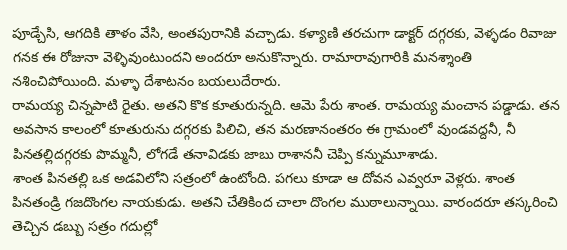పూడ్చేసి, ఆగదికి తాళం వేసి, అంతపురానికి వచ్చాడు. కళ్యాణి తరచుగా డాక్టర్ దగ్గరకు, వెళ్ళడం రివాజు గనక ఈ రోజునా వెళ్ళివుంటుందని అందరూ అనుకొన్నారు. రామారావుగారికి మనశ్శాంతి నశించిపోయింది. మళ్ళా దేశాటనం బయలుదేరారు.
రామయ్య చిన్నపాటి రైతు. అతని కొక కూతురున్నది. ఆమె పేరు శాంత. రామయ్య మంచాన పడ్డాడు. తన అవసాన కాలంలో కూతురును దగ్గరకు పిలిచి, తన మరణానంతరం ఈ గ్రామంలో వుండవద్దనీ, నీ పినతల్లిదగ్గరకు పొమ్మనీ, లోగడే తనావిడకు జాబు రాశాననీ చెప్పి కన్నుమూశాడు.
శాంత పినతల్లి ఒక అడవిలోని సత్రంలో ఉంటోంది. పగలు కూడా ఆ దోవన ఎవ్వరూ వెళ్లరు. శాంత పినతండ్రి గజదొంగల నాయకుడు. అతని చేతికింద చాలా దొంగల ముఠాలున్నాయి. వారందరూ తస్కరించి తెచ్చిన డబ్బు సత్రం గదుల్లో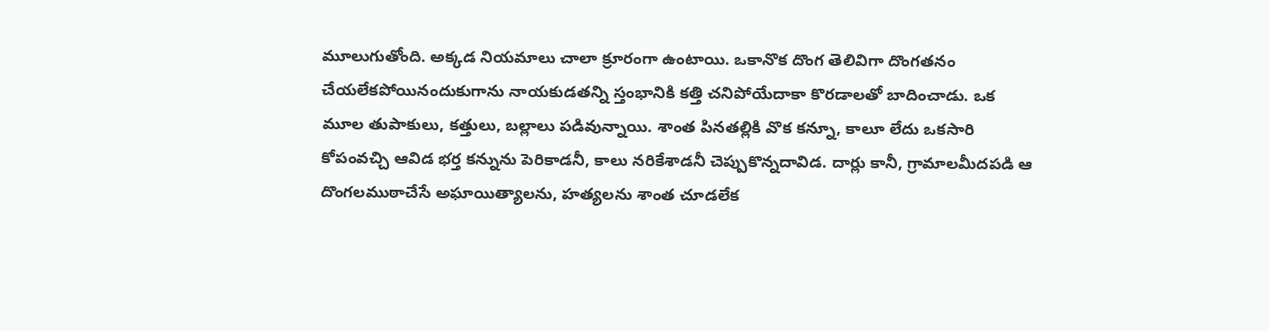మూలుగుతోంది. అక్కడ నియమాలు చాలా క్రూరంగా ఉంటాయి. ఒకానొక దొంగ తెలివిగా దొంగతనం చేయలేకపోయినందుకుగాను నాయకుడతన్ని స్తంభానికి కత్తి చనిపోయేదాకా కొరడాలతో బాదించాడు. ఒక మూల తుపాకులు, కత్తులు, బల్లాలు పడివున్నాయి. శాంత పినతల్లికి వొక కన్నూ, కాలూ లేదు ఒకసారి కోపంవచ్చి ఆవిడ భర్త కన్నును పెరికాడనీ, కాలు నరికేశాడనీ చెప్పుకొన్నదావిడ. దార్లు కానీ, గ్రామాలమీదపడి ఆ దొంగలముఠాచేసే అఘాయిత్యాలను, హత్యలను శాంత చూడలేక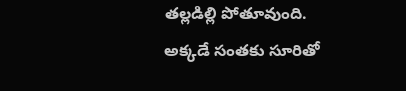తల్లడిల్లి పోతూవుంది.
అక్కడే సంతకు సూరితో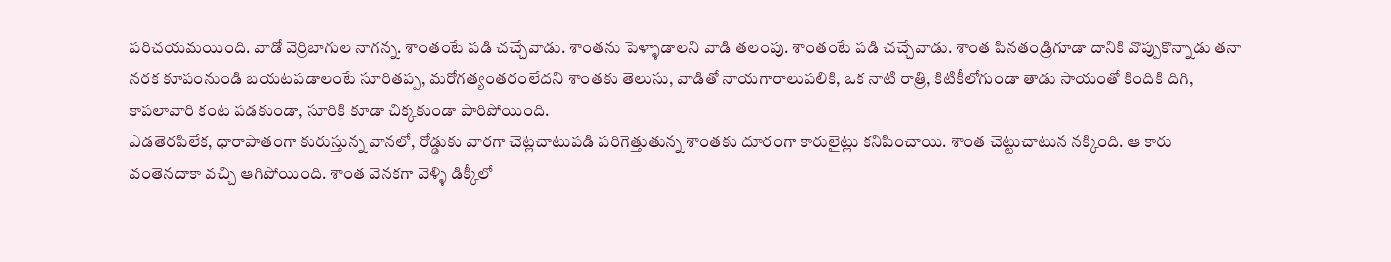పరిచయమయింది. వాడో వెర్రిబాగుల నాగన్న. శాంతంటే పడి చచ్చేవాడు. శాంతను పెళ్ళాడాలని వాడి తలంపు. శాంతంటే పడి చచ్చేవాడు. శాంత పినతండ్రిగూడా దానికి వొప్పుకొన్నాడు తనా నరక కూపంనుండి బయటపడాలంటే సూరితప్ప, మరోగత్యంతరంలేదని శాంతకు తెలుసు, వాడితో నాయగారాలుపలికి, ఒక నాటి రాత్రి, కిటికీలోగుండా తాడు సాయంతో కిందికి దిగి, కాపలావారి కంట పడకుండా, సూరికి కూడా చిక్కకుండా పారిపోయింది.
ఎడతెరపిలేక, ధారాపాతంగా కురుస్తున్న వానలో, రోడ్డుకు వారగా చెట్లచాటుపడి పరిగెత్తుతున్న శాంతకు దూరంగా కారులైట్లు కనిపించాయి. శాంత చెట్టుచాటున నక్కింది. ఆ కారు వంతెనదాకా వచ్చి ఆగిపోయింది. శాంత వెనకగా వెళ్ళి డిక్కీలో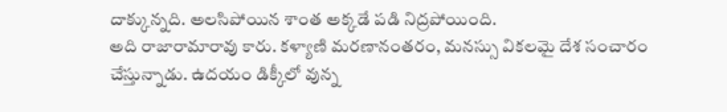దాక్కున్నది. అలసిపోయిన శాంత అక్కడే పడి నిద్రపోయింది.
అది రాజారామారావు కారు. కళ్యాణి మరణానంతరం, మనస్సు వికలమై దేశ సంచారం చేస్తున్నాడు. ఉదయం డిక్కీలో వున్న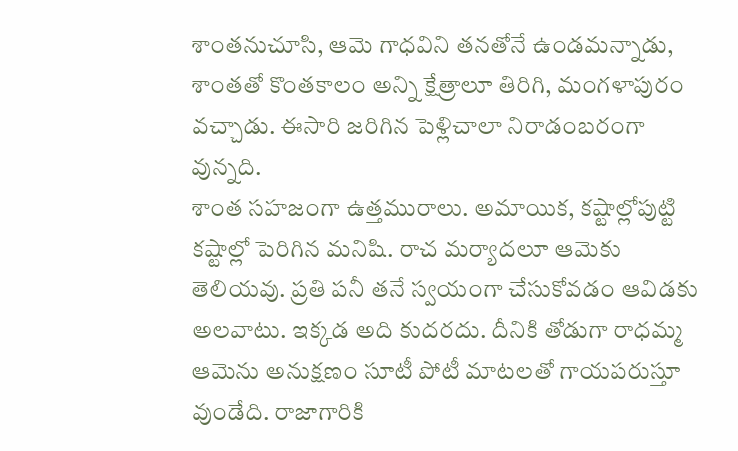శాంతనుచూసి, ఆమె గాధవిని తనతోనే ఉండమన్నాడు, శాంతతో కొంతకాలం అన్ని క్షేత్రాలూ తిరిగి, మంగళాపురం వచ్చాడు. ఈసారి జరిగిన పెళ్లిచాలా నిరాడంబరంగా వున్నది.
శాంత సహజంగా ఉత్తమురాలు. అమాయిక, కష్టాల్లోపుట్టి కష్టాల్లో పెరిగిన మనిషి. రాచ మర్యాదలూ ఆమెకు తెలియవు. ప్రతి పనీ తనే స్వయంగా చేసుకోవడం ఆవిడకు అలవాటు. ఇక్కడ అది కుదరదు. దీనికి తోడుగా రాధమ్మ ఆమెను అనుక్షణం సూటీ పోటీ మాటలతో గాయపరుస్తూ వుండేది. రాజాగారికి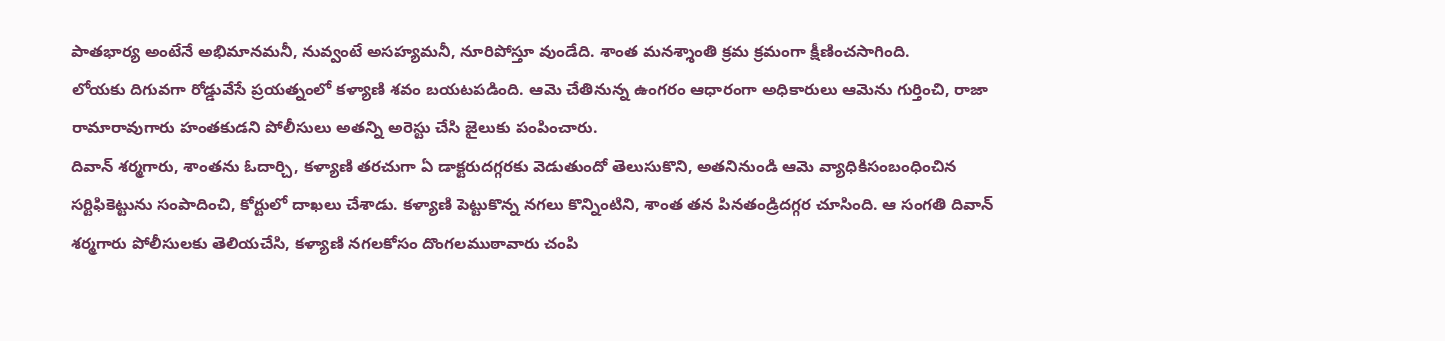పాతభార్య అంటేనే అభిమానమనీ, నువ్వంటే అసహ్యమనీ, నూరిపోస్తూ వుండేది. శాంత మనశ్శాంతి క్రమ క్రమంగా క్షీణించసాగింది.
లోయకు దిగువగా రోడ్డువేసే ప్రయత్నంలో కళ్యాణి శవం బయటపడింది. ఆమె చేతినున్న ఉంగరం ఆధారంగా అధికారులు ఆమెను గుర్తించి, రాజా రామారావుగారు హంతకుడని పోలీసులు అతన్ని అరెస్టు చేసి జైలుకు పంపించారు.
దివాన్ శర్మగారు, శాంతను ఓదార్చి, కళ్యాణి తరచుగా ఏ డాక్టరుదగ్గరకు వెడుతుందో తెలుసుకొని, అతనినుండి ఆమె వ్యాధికిసంబంధించిన సర్టిఫికెట్టును సంపాదించి, కోర్టులో దాఖలు చేశాడు. కళ్యాణి పెట్టుకొన్న నగలు కొన్నింటిని, శాంత తన పినతండ్రిదగ్గర చూసింది. ఆ సంగతి దివాన్ శర్మగారు పోలీసులకు తెలియచేసి, కళ్యాణి నగలకోసం దొంగలముఠావారు చంపి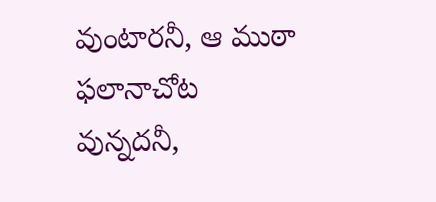వుంటారనీ, ఆ ముఠా ఫలానాచోట వున్నదనీ,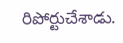రిపోర్టుచేశాడు.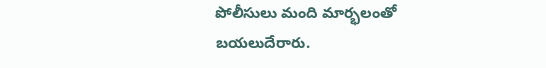పోలీసులు మంది మార్భలంతో బయలుదేరారు.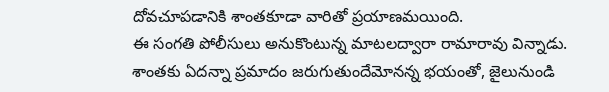దోవచూపడానికి శాంతకూడా వారితో ప్రయాణమయింది.
ఈ సంగతి పోలీసులు అనుకొంటున్న మాటలద్వారా రామారావు విన్నాడు. శాంతకు ఏదన్నా ప్రమాదం జరుగుతుందేమోనన్న భయంతో, జైలునుండి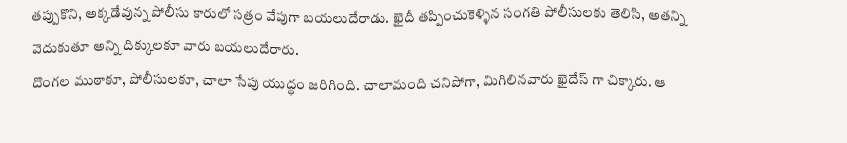తప్పుకొని, అక్కడేవున్న పోలీసు కారులో సత్రం వేపుగా బయలుదేరాడు. ఖైదీ తప్పించుకెళ్ళిన సంగతి పోలీసులకు తెలిసి, అతన్ని వెదుకుతూ అన్ని దిక్కులకూ వారు బయలుదేరారు.
దొంగల ముఠాకూ, పోలీసులకూ, చాలా సేపు యుద్ధం జరిగింది. చాలామంది చనిపోగా, మిగిలినవారు ఖైదేస్ గా చిక్కారు. ఆ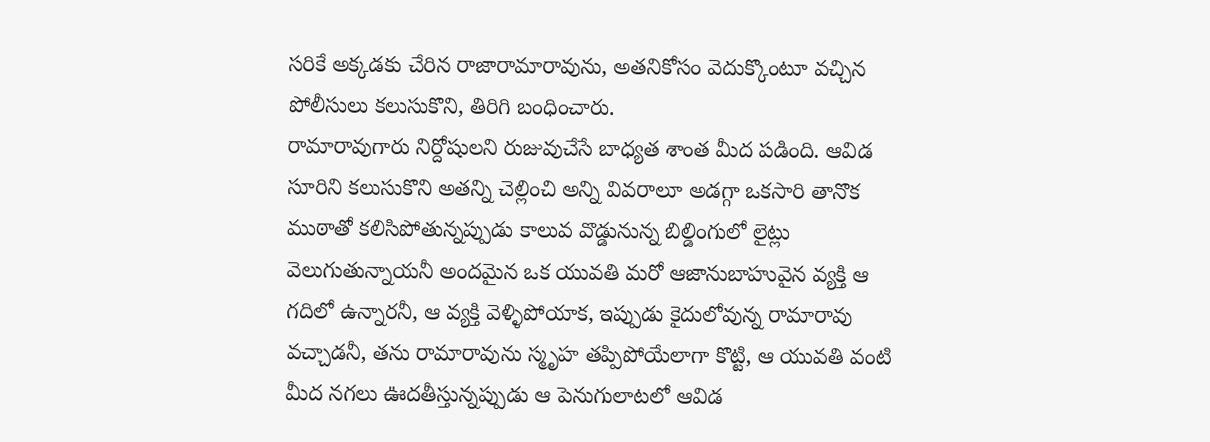సరికే అక్కడకు చేరిన రాజారామారావును, అతనికోసం వెదుక్కొంటూ వచ్చిన పోలీసులు కలుసుకొని, తిరిగి బంధించారు.
రామారావుగారు నిర్దోషులని రుజువుచేసే బాధ్యత శాంత మీద పడింది. ఆవిడ సూరిని కలుసుకొని అతన్ని చెల్లించి అన్ని వివరాలూ అడగ్గా ఒకసారి తానొక ముఠాతో కలిసిపోతున్నప్పుడు కాలువ వొడ్డునున్న బిల్డింగులో లైట్లు వెలుగుతున్నాయనీ అందమైన ఒక యువతి మరో ఆజానుబాహువైన వ్యక్తి ఆ గదిలో ఉన్నారనీ, ఆ వ్యక్తి వెళ్ళిపోయాక, ఇప్పుడు కైదులోవున్న రామారావు వచ్చాడనీ, తను రామారావును స్మృహ తప్పిపోయేలాగా కొట్టి, ఆ యువతి వంటి మీద నగలు ఊదతీస్తున్నప్పుడు ఆ పెనుగులాటలో ఆవిడ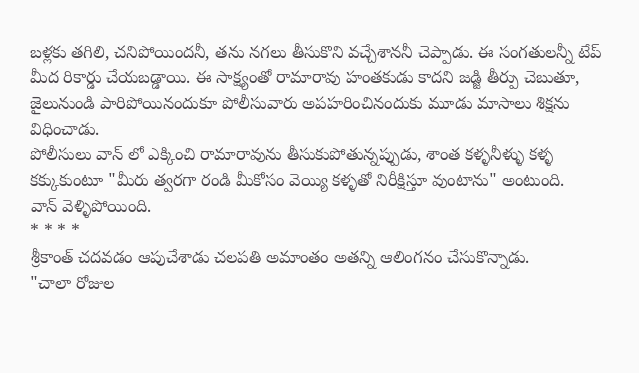బళ్లకు తగిలి, చనిపోయిందనీ, తను నగలు తీసుకొని వచ్చేశాననీ చెప్పాడు. ఈ సంగతులన్నీ టేప్ మీద రికార్డు చేయబడ్డాయి. ఈ సాక్ష్యంతో రామారావు హంతకుడు కాదని జడ్జి తీర్పు చెబుతూ, జైలునుండి పారిపోయినందుకూ పోలీసువారు అపహరించినందుకు మూడు మాసాలు శిక్షను విధించాడు.
పోలీసులు వాన్ లో ఎక్కించి రామారావును తీసుకుపోతున్నప్పుడు, శాంత కళ్ళనీళ్ళు కళ్ళ కక్కుకుంటూ "మీరు త్వరగా రండి మీకోసం వెయ్యి కళ్ళతో నిరీక్షిస్తూ వుంటాను" అంటుంది.
వాన్ వెళ్ళిపోయింది.
* * * *
శ్రీకాంత్ చదవడం ఆపుచేశాడు చలపతి అమాంతం అతన్ని ఆలింగనం చేసుకొన్నాడు.
"చాలా రోజుల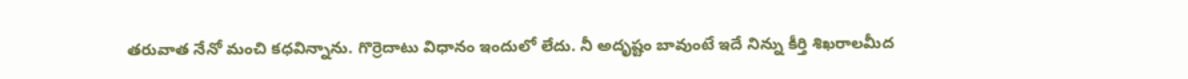తరువాత నేనో మంచి కధవిన్నాను. గొర్రెదాటు విధానం ఇందులో లేదు. నీ అదృష్టం బావుంటే ఇదే నిన్ను కీర్తి శిఖరాలమీద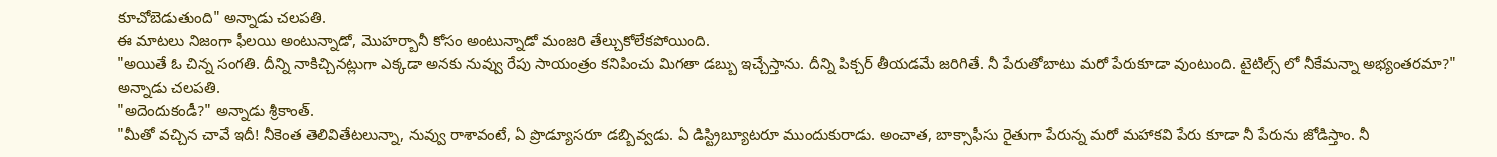కూచోబెడుతుంది" అన్నాడు చలపతి.
ఈ మాటలు నిజంగా ఫీలయి అంటున్నాడో, మొహర్బానీ కోసం అంటున్నాడో మంజరి తేల్చుకోలేకపోయింది.
"అయితే ఓ చిన్న సంగతి. దీన్ని నాకిచ్చినట్లుగా ఎక్కడా అనకు నువ్వు రేపు సాయంత్రం కనిపించు మిగతా డబ్బు ఇచ్చేస్తాను. దీన్ని పిక్చర్ తీయడమే జరిగితే. నీ పేరుతోబాటు మరో పేరుకూడా వుంటుంది. టైటిల్స్ లో నీకేమన్నా అభ్యంతరమా?" అన్నాడు చలపతి.
"అదెందుకండీ?" అన్నాడు శ్రీకాంత్.
"మీతో వచ్చిన చావే ఇదీ! నీకెంత తెలివితేటలున్నా, నువ్వు రాశావంటే, ఏ ప్రొడ్యూసరూ డబ్బివ్వడు. ఏ డిస్ట్రిబ్యూటరూ ముందుకురాడు. అంచాత, బాక్సాఫీసు రైతుగా పేరున్న మరో మహాకవి పేరు కూడా నీ పేరును జోడిస్తాం. నీ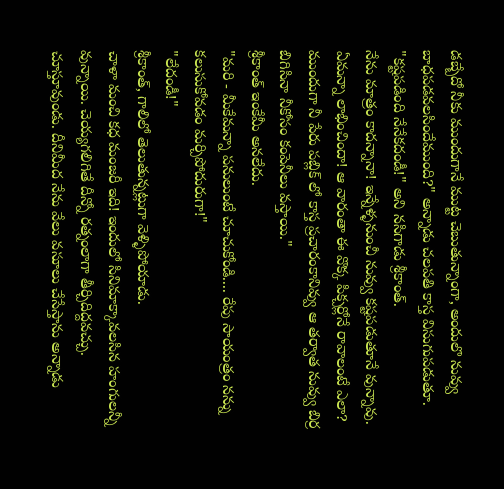డబ్బేదో నీకు ముందుగానే ముట్ట చెబుతున్నాంగా, అందులొ నువ్వు బాధపడవలసిందేముంది?" అన్నాడు చలపతి కాస్త విసుగుపడుతూ.
"కష్టపడింది నేనేకదండీ!" అని నసిగాడు శ్రీకాంత్.
నేను మాత్రం కాదన్నానా! ఇన్నేళ్ళనుంచీ నువ్వు కష్టపడుతూనే వున్నావు. ఏమన్నా లాభించిందా! ఆ వారంతా ఈ వొక్క పిక్చర్లోనే రావాలంటే ఎలా? ముందుగా నీ పేరు పబ్లిక్ లో కాస్త ప్రచారంకానివ్వు ఆ తర్వాత నువ్వు బిర్ర బిగిసినా నీకోసం కంపెనీలు వస్తాయి."
శ్రీకాంత్ ఇంకేమీ అనలేదు.
"మరి - మీకేమన్నా పనులుంటే చూచుకోండి.... రేపు సాయంత్రం నన్ను కలుసుకోవడం మర్చిపోదురుగా!"
"లేదండీ!"
శ్రీకాంత్, గాలిలో తెలుతున్నట్లుగా వెళ్ళిపోయాడు.
చాళా మంచి కధ మంజరీ ఇది! ఇందులో సినిమాక్కావలసిన హంగులన్నీ వున్నాయి. చెయ్యగలిగితే దీన్నో రత్నంలాగా తీర్చిదిద్దవచ్చు. చూస్తూవుండు. దీనిమీద నేను వేలు వసూలు చేసేస్తాను అన్నాడు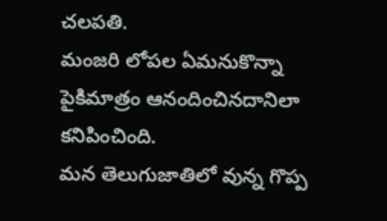చలపతి.
మంజరి లోపల ఏమనుకొన్నా పైకిమాత్రం ఆనందించినదానిలా కనిపించింది.
మన తెలుగుజాతిలో వున్న గొప్ప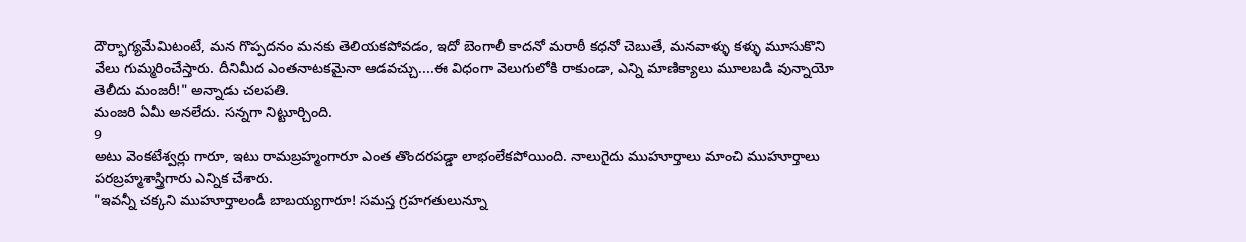దౌర్భాగ్యమేమిటంటే, మన గొప్పదనం మనకు తెలియకపోవడం, ఇదో బెంగాలీ కాదనో మరాఠీ కధనో చెబుతే, మనవాళ్ళు కళ్ళు మూసుకొని వేలు గుమ్మరించేస్తారు. దీనిమీద ఎంతనాటకమైనా ఆడవచ్చు....ఈ విధంగా వెలుగులోకి రాకుండా, ఎన్ని మాణిక్యాలు మూలబడి వున్నాయో తెలీదు మంజరీ!" అన్నాడు చలపతి.
మంజరి ఏమీ అనలేదు. సన్నగా నిట్టూర్చింది.
9
అటు వెంకటేశ్వర్లు గారూ, ఇటు రామబ్రహ్మంగారూ ఎంత తొందరపడ్డా లాభంలేకపోయింది. నాలుగైదు ముహూర్తాలు మాంచి ముహూర్తాలు పరబ్రహ్మశాస్త్రిగారు ఎన్నిక చేశారు.
"ఇవన్నీ చక్కని ముహూర్తాలండీ బాబయ్యగారూ! సమస్త గ్రహగతులున్నూ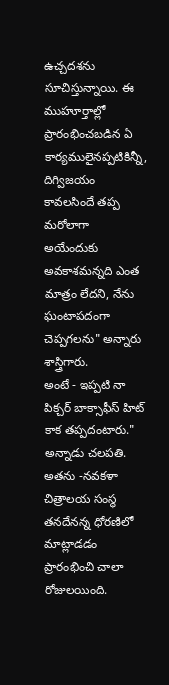ఉచ్చదశను సూచిస్తున్నాయి. ఈ ముహూర్తాల్లో ప్రారంభించబడిన ఏ కార్యములైనప్పటికిన్నీ, దిగ్విజయం కావలసిందే తప్ప మరోలాగా అయేందుకు అవకాశమన్నది ఎంత మాత్రం లేదని, నేను ఘంటాపదంగా చెప్పగలను" అన్నారు శాస్త్రిగారు.
అంటే - ఇప్పటి నా పిక్చర్ బాక్సాఫీస్ హిట్ కాక తప్పదంటారు." అన్నాడు చలపతి.
అతను -నవకళా చిత్రాలయ సంస్థ తనదేనన్న ధోరణిలో మాట్లాడడం ప్రారంభించి చాలా రోజులయింది.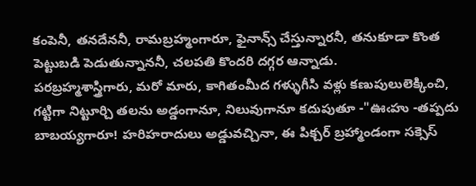కంపెనీ, తనదేననీ, రామబ్రహ్మంగారూ, ఫైనాన్స్ చేస్తున్నారనీ, తనుకూడా కొంత పెట్టుబడి పెడుతున్నాననీ, చలపతి కొందరి దగ్గర ఆన్నాడు.
పరబ్రహ్మశాస్త్రిగారు, మరో మారు, కాగితంమీద గళ్ళుగీసి వళ్లు కణుపులులెక్కించి, గట్టిగా నిట్టూర్చి తలను అడ్డంగానూ, నిలువుగానూ కదుపుతూ -"ఊఁహు -తప్పదు బాబయ్యగారూ! హరిహరాదులు అడ్డువచ్చినా, ఈ పిక్చర్ బ్రహ్మాండంగా సక్సెస్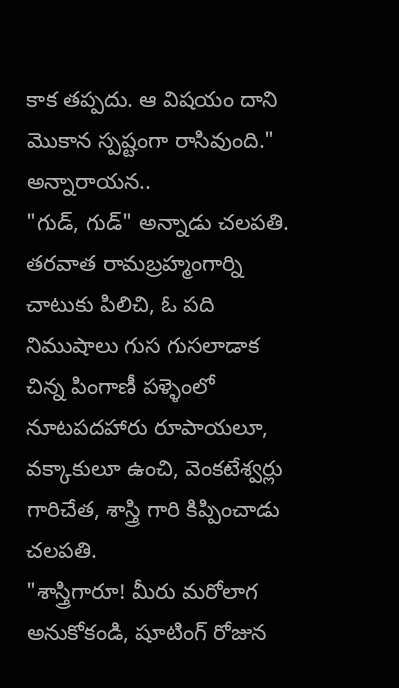కాక తప్పదు. ఆ విషయం దాని మొకాన స్పష్టంగా రాసివుంది." అన్నారాయన..
"గుడ్, గుడ్" అన్నాడు చలపతి.
తరవాత రామబ్రహ్మంగార్ని చాటుకు పిలిచి, ఓ పది నిముషాలు గుస గుసలాడాక చిన్న పింగాణీ పళ్ళెంలో నూటపదహారు రూపాయలూ, వక్కాకులూ ఉంచి, వెంకటేశ్వర్లు గారిచేత, శాస్త్రి గారి కిప్పించాడు చలపతి.
"శాస్త్రిగారూ! మీరు మరోలాగ అనుకోకండి, షూటింగ్ రోజున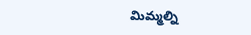మిమ్మల్ని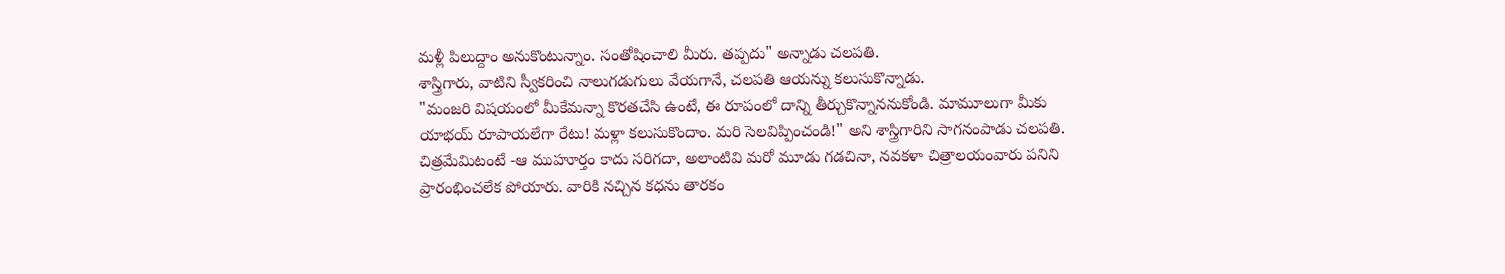మళ్లీ పిలుద్దాం అనుకొంటున్నాం. సంతోషించాలి మీరు. తప్పదు" అన్నాడు చలపతి.
శాస్త్రిగారు, వాటిని స్వీకరించి నాలుగడుగులు వేయగానే, చలపతి ఆయన్ను కలుసుకొన్నాడు.
"మంజరి విషయంలో మీకేమన్నా కొరతచేసి ఉంటే, ఈ రూపంలో దాన్ని తీర్చుకొన్నాననుకోండి. మామూలుగా మీకు యాభయ్ రూపాయలేగా రేటు! మళ్లా కలుసుకొందాం. మరి సెలవిప్పించండి!" అని శాస్త్రిగారిని సాగనంపాడు చలపతి.
చిత్రమేమిటంటే -ఆ ముహూర్తం కాదు సరిగదా, అలాంటివి మరో మూడు గడచినా, నవకళా చిత్రాలయంవారు పనిని ప్రారంభించలేక పోయారు. వారికి నచ్చిన కధను తారకం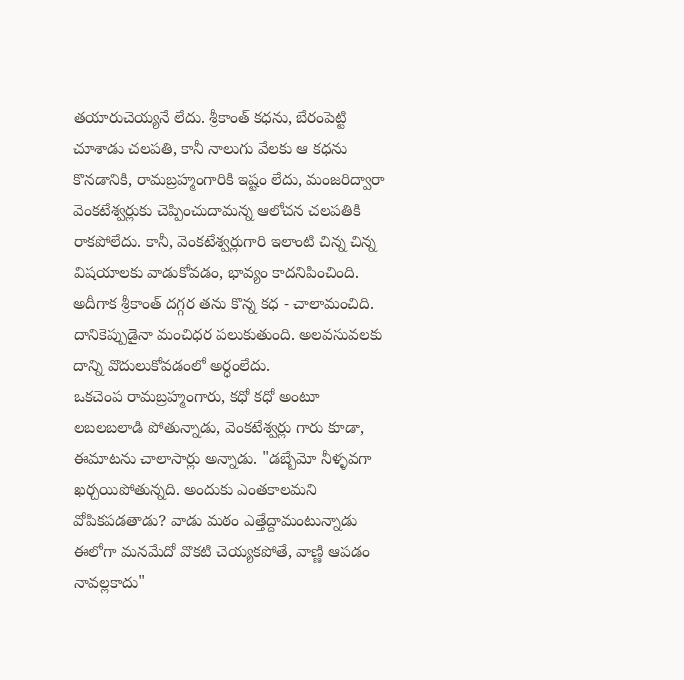తయారుచెయ్యనే లేదు. శ్రీకాంత్ కధను, బేరంపెట్టి చూశాడు చలపతి, కానీ నాలుగు వేలకు ఆ కధను కొనడానికి, రామబ్రహ్మంగారికి ఇష్టం లేదు, మంజరిద్వారా వెంకటేశ్వర్లుకు చెప్పించుదామన్న ఆలోచన చలపతికి రాకపోలేదు. కానీ, వెంకటేశ్వర్లుగారి ఇలాంటి చిన్న చిన్న విషయాలకు వాడుకోవడం, భావ్యం కాదనిపించింది. అదీగాక శ్రీకాంత్ దగ్గర తను కొన్న కధ - చాలామంచిది. దానికెప్పుడైనా మంచిధర పలుకుతుంది. అలవసువలకు దాన్ని వొదులుకోవడంలో అర్ధంలేదు.
ఒకచెంప రామబ్రహ్మంగారు, కధో కధో అంటూ లబలబలాడి పోతున్నాడు, వెంకటేశ్వర్లు గారు కూడా, ఈమాటను చాలాసార్లు అన్నాడు. "డబ్బేమో నీళ్ళవగా ఖర్చయిపోతున్నది. అందుకు ఎంతకాలమని వోపికపడతాడు? వాడు మఠం ఎత్తేద్దామంటున్నాడు ఈలోగా మనమేదో వొకటి చెయ్యకపోతే, వాణ్ణి ఆపడం నావల్లకాదు"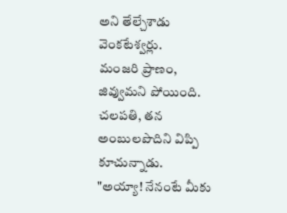అని తేల్చేశాడు వెంకటేశ్వర్లు.
మంజరి ప్రాణం, జివ్వుమని పోయింది. చలపతి, తన అంబులపొదిని విప్పి కూచున్నాడు.
"అయ్యా! నేనంటే మీకు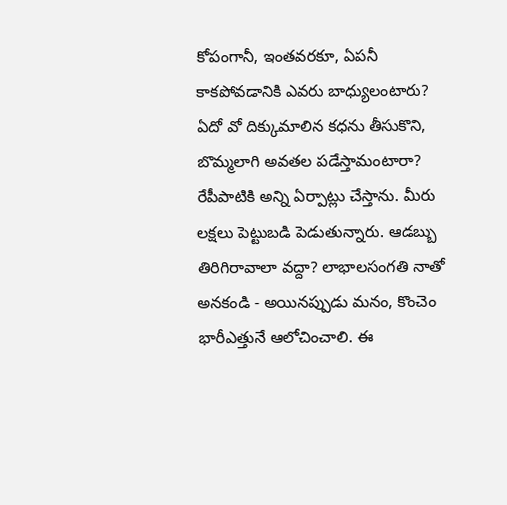కోపంగానీ, ఇంతవరకూ, ఏపనీ కాకపోవడానికి ఎవరు బాధ్యులంటారు? ఏదో వో దిక్కుమాలిన కధను తీసుకొని, బొమ్మలాగి అవతల పడేస్తామంటారా? రేపీపాటికి అన్ని ఏర్పాట్లు చేస్తాను. మీరు లక్షలు పెట్టుబడి పెడుతున్నారు. ఆడబ్బు తిరిగిరావాలా వద్దా? లాభాలసంగతి నాతో అనకండి - అయినప్పుడు మనం, కొంచెం భారీఎత్తునే ఆలోచించాలి. ఈ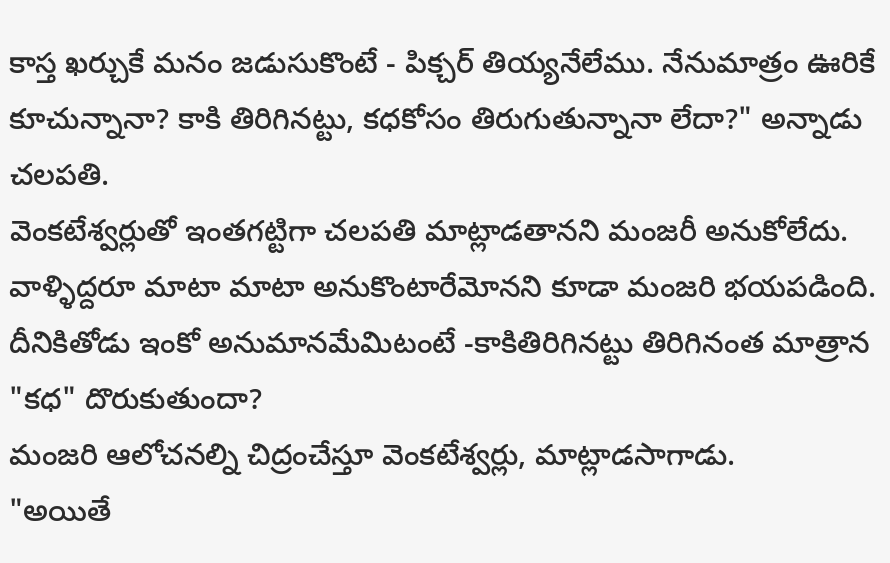కాస్త ఖర్చుకే మనం జడుసుకొంటే - పిక్చర్ తియ్యనేలేము. నేనుమాత్రం ఊరికే కూచున్నానా? కాకి తిరిగినట్టు, కధకోసం తిరుగుతున్నానా లేదా?" అన్నాడు చలపతి.
వెంకటేశ్వర్లుతో ఇంతగట్టిగా చలపతి మాట్లాడతానని మంజరీ అనుకోలేదు. వాళ్ళిద్దరూ మాటా మాటా అనుకొంటారేమోనని కూడా మంజరి భయపడింది. దీనికితోడు ఇంకో అనుమానమేమిటంటే -కాకితిరిగినట్టు తిరిగినంత మాత్రాన "కధ" దొరుకుతుందా?
మంజరి ఆలోచనల్ని చిద్రంచేస్తూ వెంకటేశ్వర్లు, మాట్లాడసాగాడు.
"అయితే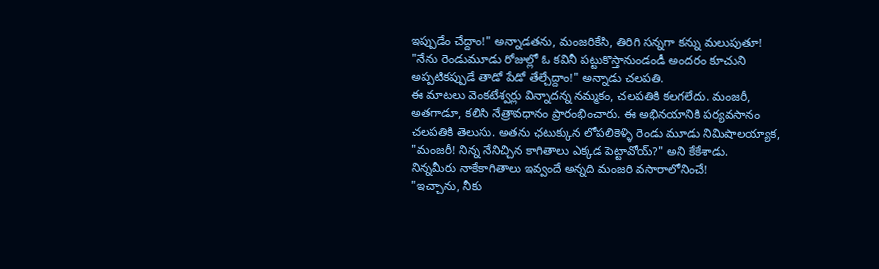ఇప్పుడేం చేద్దాం!" అన్నాడతను, మంజరికేసి, తిరిగి సన్నగా కన్ను మలుపుతూ!
"నేను రెండుమూడు రోజుల్లో ఓ కవినీ పట్టుకొస్తానుండండీ అందరం కూచుని అప్పటికప్పుడే తాడో పేడో తేల్చేద్దాం!" అన్నాడు చలపతి.
ఈ మాటలు వెంకటేశ్వర్లు విన్నాదన్న నమ్మకం, చలపతికి కలగలేదు. మంజరీ, అతగాడూ, కలిసి నేత్రావధానం ప్రారంభించారు. ఈ అభినయానికి పర్యవసానం చలపతికి తెలుసు. అతను ఛటుక్కున లోపలికెళ్ళి రెండు మూడు నిమిషాలయ్యాక, "మంజరీ! నిన్న నేనిచ్చిన కాగితాలు ఎక్కడ పెట్టావోయ్?" అని కేకేశాడు.
నిన్నమీరు నాకేకాగితాలు ఇవ్వందే అన్నది మంజరి వసారాలోనించే!
"ఇచ్చాను, నీకు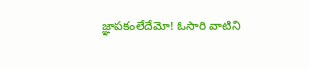జ్ఞాపకంలేదేమో! ఓసారి వాటిని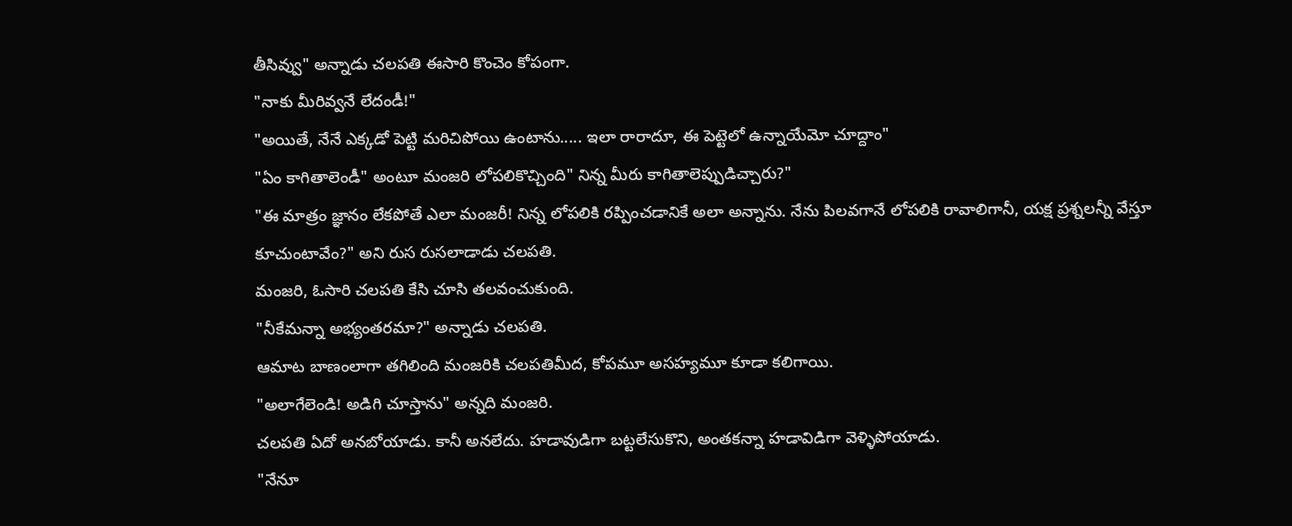తీసివ్వు" అన్నాడు చలపతి ఈసారి కొంచెం కోపంగా.
"నాకు మీరివ్వనే లేదండీ!"
"అయితే, నేనే ఎక్కడో పెట్టి మరిచిపోయి ఉంటాను..... ఇలా రారాదూ, ఈ పెట్టెలో ఉన్నాయేమో చూద్దాం"
"ఏం కాగితాలెండీ" అంటూ మంజరి లోపలికొచ్చింది" నిన్న మీరు కాగితాలెప్పుడిచ్చారు?"
"ఈ మాత్రం జ్ఞానం లేకపోతే ఎలా మంజరీ! నిన్న లోపలికి రప్పించడానికే అలా అన్నాను. నేను పిలవగానే లోపలికి రావాలిగానీ, యక్ష ప్రశ్నలన్నీ వేస్తూ కూచుంటావేం?" అని రుస రుసలాడాడు చలపతి.
మంజరి, ఓసారి చలపతి కేసి చూసి తలవంచుకుంది.
"నీకేమన్నా అభ్యంతరమా?" అన్నాడు చలపతి.
ఆమాట బాణంలాగా తగిలింది మంజరికి చలపతిమీద, కోపమూ అసహ్యమూ కూడా కలిగాయి.
"అలాగేలెండి! అడిగి చూస్తాను" అన్నది మంజరి.
చలపతి ఏదో అనబోయాడు. కానీ అనలేదు. హడావుడిగా బట్టలేసుకొని, అంతకన్నా హడావిడిగా వెళ్ళిపోయాడు.
"నేనూ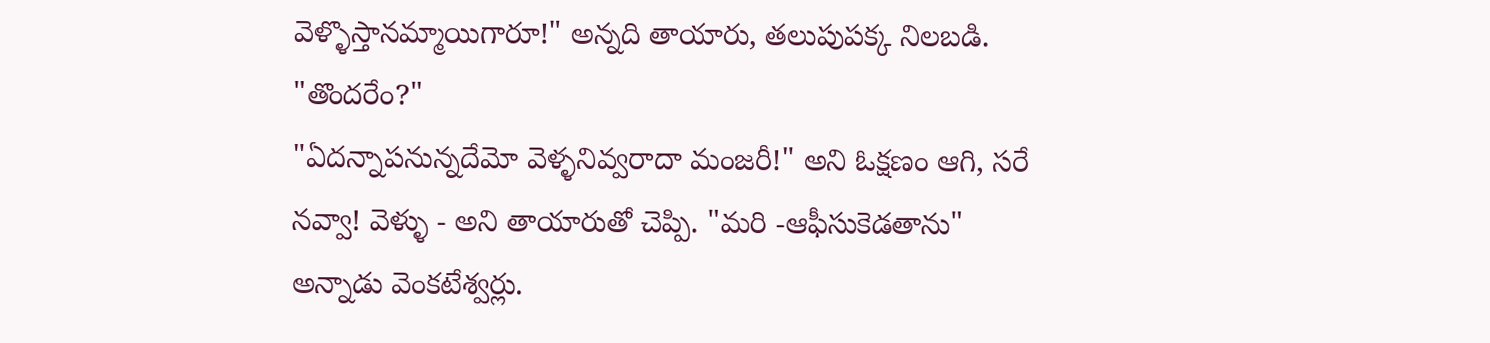వెళ్ళొస్తానమ్మాయిగారూ!" అన్నది తాయారు, తలుపుపక్క నిలబడి.
"తొందరేం?"
"ఏదన్నాపనున్నదేమో వెళ్ళనివ్వరాదా మంజరీ!" అని ఓక్షణం ఆగి, సరే నవ్వా! వెళ్ళు - అని తాయారుతో చెప్పి. "మరి -ఆఫీసుకెడతాను" అన్నాడు వెంకటేశ్వర్లు.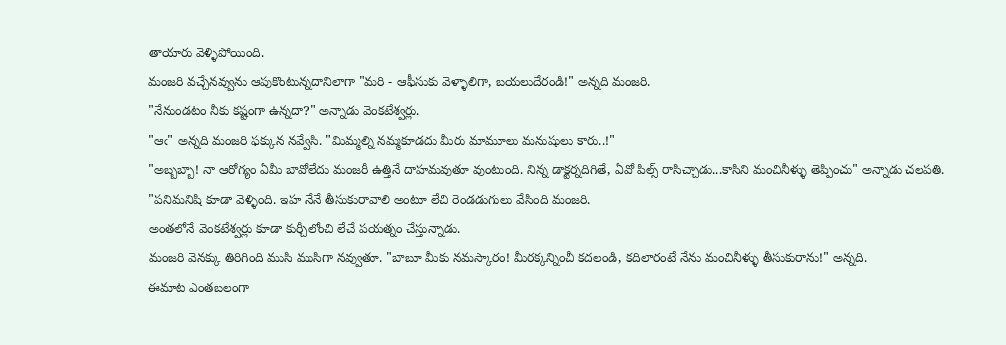తాయారు వెళ్ళిపోయింది.
మంజరి వచ్చేనవ్వును ఆపుకొంటున్నదానిలాగా "మరి - ఆఫీసుకు వెళ్ళాలిగా, బయలుదేరండి!" అన్నది మంజరి.
"నేనుండటం నీకు కష్టంగా ఉన్నదా?" అన్నాడు వెంకటేశ్వర్లు.
"ఆఁ" అన్నది మంజరి ఫక్కున నవ్వేసి. "మిమ్మల్ని నమ్మకూడదు మీరు మామూలు మనుషులు కారు..!"
"అబ్బబ్బా! నా ఆరోగ్యం ఏమీ బావోలేదు మంజరీ ఉత్తినే దాహమవుతూ వుంటుంది. నిన్న డాక్టర్నదిగితే, ఏవో పిల్స్ రాసిచ్చాడు...కాసిని మంచినీళ్ళు తెప్పించు" అన్నాడు చలపతి.
"పనిమనిషి కూడా వెళ్ళింది. ఇహ నేనే తీసుకురావాలి అంటూ లేచి రెండడుగులు వేసింది మంజరి.
అంతలోనే వెంకటేశ్వర్లు కూడా కుర్చీలోంచి లేచే పయత్నం చేస్తున్నాడు.
మంజరి వెనక్కు తిరిగింది ముసి ముసిగా నవ్వుతూ. "బాబూ మీకు నమస్కారం! మీరక్కన్నించీ కదలండి, కదిలారంటే నేను మంచినీళ్ళు తీసుకురాను!" అన్నది.
ఈమాట ఎంతబలంగా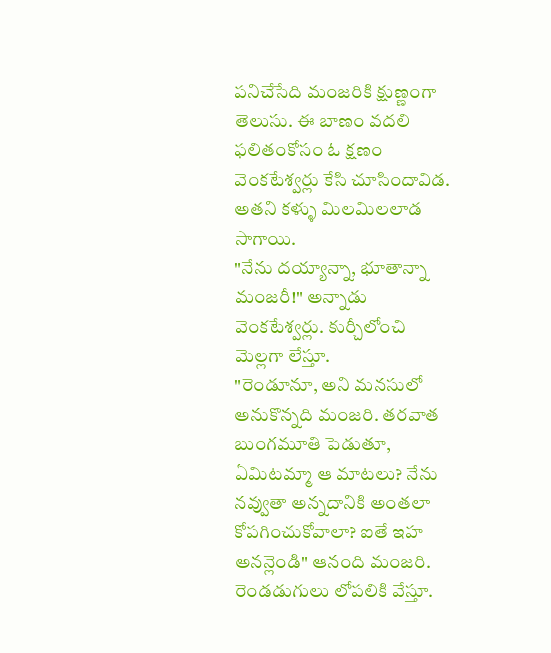పనిచేసేది మంజరికి క్షుణ్ణంగా తెలుసు. ఈ బాణం వదలి ఫలితంకోసం ఓ క్షణం వెంకటేశ్వర్లు కేసి చూసిందావిడ. అతని కళ్ళు మిలమిలలాడ సాగాయి.
"నేను దయ్యాన్నా, భూతాన్నా మంజరీ!" అన్నాడు వెంకటేశ్వర్లు. కుర్చీలోంచి మెల్లగా లేస్తూ.
"రెండూనూ, అని మనసులో అనుకొన్నది మంజరి. తరవాత బుంగమూతి పెడుతూ, ఏమిటమ్మా ఆ మాటలు? నేను నవ్వుతా అన్నదానికి అంతలా కోపగించుకోవాలా? ఐతే ఇహ అనన్లెండి" ఆనంది మంజరి. రెండడుగులు లోపలికి వేస్తూ.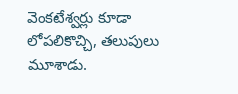వెంకటేశ్వర్లు కూడా లోపలికొచ్చి, తలుపులు మూశాడు.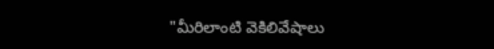"మీరిలాంటి వెకిలివేషాలు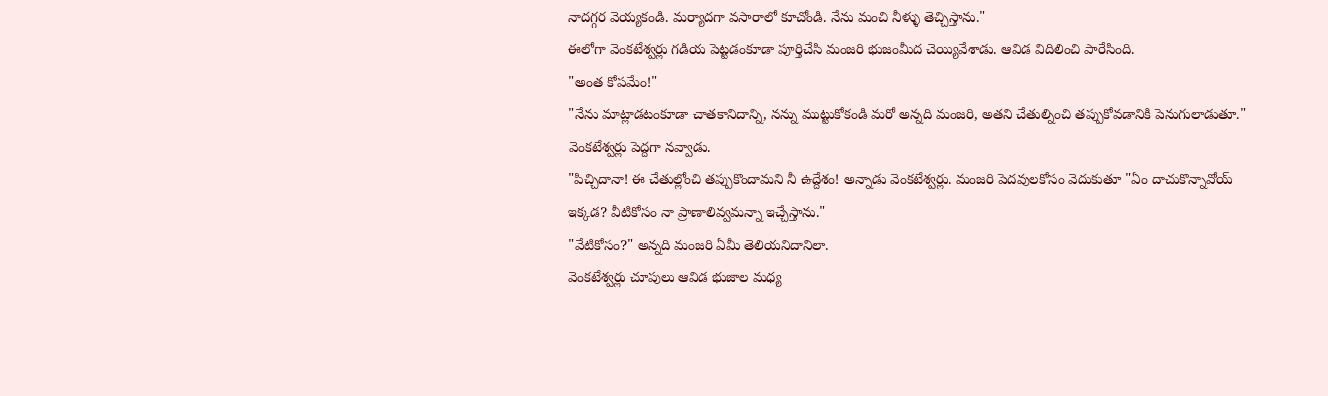నాదగ్గర వెయ్యకండి. మర్యాదగా వసారాలో కూచోండి. నేను మంచి నీళ్ళు తెచ్చిస్తాను."
ఈలోగా వెంకటేశ్వర్లు గడియ పెట్టడంకూడా పూర్తిచేసి మంజరి భుజంమీద చెయ్యివేశాడు. ఆవిడ విదిలించి పారేసింది.
"అంత కోపమేం!"
"నేను మాట్లాడటంకూడా చాతకానిదాన్ని, నన్ను ముట్టుకోకండి మరో అన్నది మంజరి, అతని చేతుల్నించి తప్పుకోవడానికి పెనుగులాడుతూ."
వెంకటేశ్వర్లు పెద్దగా నవ్వాడు.
"పిచ్చిదానా! ఈ చేతుల్లోంచి తప్పుకొందామని నీ ఉద్దేశం! అన్నాడు వెంకటేశ్వర్లు. మంజరి పెదవులకోసం వెదుకుతూ "ఏం దాచుకొన్నావోయ్ ఇక్కడ? వీటికోసం నా ప్రాణాలివ్వమన్నా ఇచ్చేస్తాను."
"వేటికోసం?" అన్నది మంజరి ఏమీ తెలియనిదానిలా.
వెంకటేశ్వర్లు చూపులు ఆవిడ భుజాల మధ్య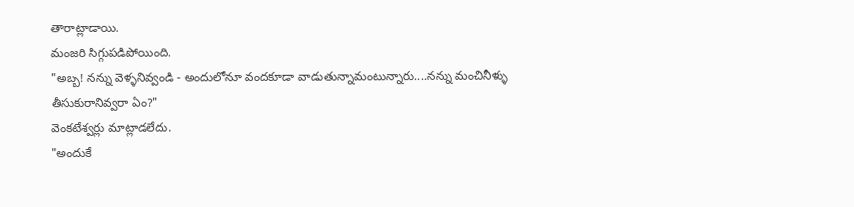తారాట్లాడాయి.
మంజరి సిగ్గుపడిపోయింది.
"అబ్బ! నన్ను వెళ్ళనివ్వండి - అందులోనూ వందకూడా వాడుతున్నామంటున్నారు....నన్ను మంచినీళ్ళు తీసుకురానివ్వరా ఏం?"
వెంకటేశ్వర్లు మాట్లాడలేదు.
"అందుకే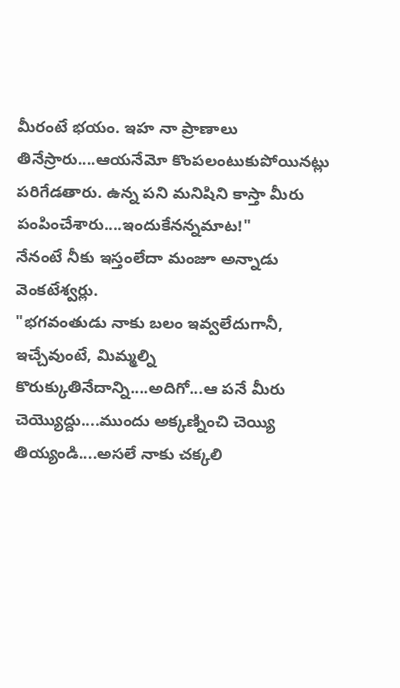మీరంటే భయం. ఇహ నా ప్రాణాలు తినేస్రారు....ఆయనేమో కొంపలంటుకుపోయినట్లు పరిగేడతారు. ఉన్న పని మనిషిని కాస్తా మీరు పంపించేశారు....ఇందుకేనన్నమాట!"
నేనంటే నీకు ఇస్తంలేదా మంజూ అన్నాడు వెంకటేశ్వర్లు.
"భగవంతుడు నాకు బలం ఇవ్వలేదుగానీ, ఇచ్చేవుంటే, మిమ్మల్ని కొరుక్కుతినేదాన్ని....అదిగో...ఆ పనే మీరు చెయ్యొద్దు....ముందు అక్కణ్నించి చెయ్యి తియ్యండి....అసలే నాకు చక్కలి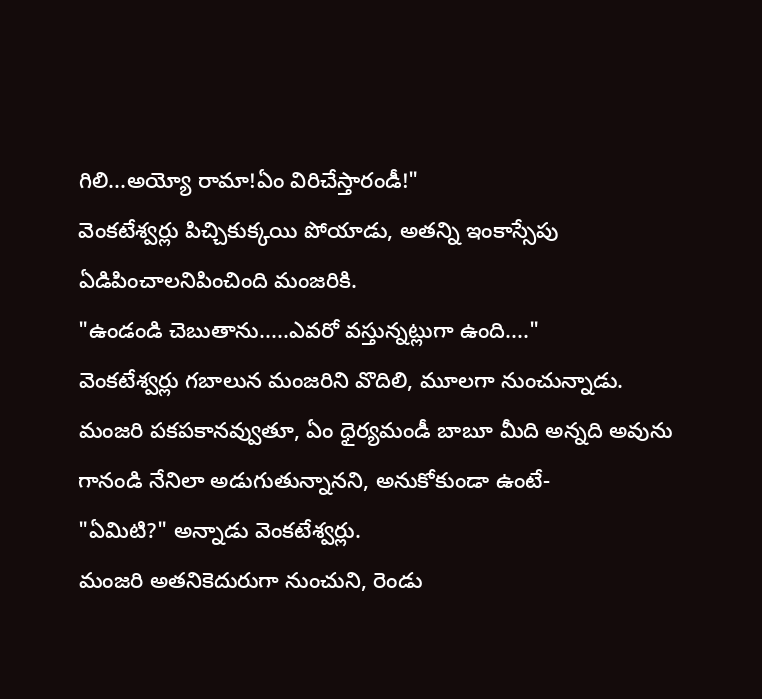గిలి...అయ్యో రామా!ఏం విరిచేస్తారండీ!"
వెంకటేశ్వర్లు పిచ్చికుక్కయి పోయాడు, అతన్ని ఇంకాస్సేపు ఏడిపించాలనిపించింది మంజరికి.
"ఉండండి చెబుతాను.....ఎవరో వస్తున్నట్లుగా ఉంది...."
వెంకటేశ్వర్లు గబాలున మంజరిని వొదిలి, మూలగా నుంచున్నాడు. మంజరి పకపకానవ్వుతూ, ఏం ధైర్యమండీ బాబూ మీది అన్నది అవును గానండి నేనిలా అడుగుతున్నానని, అనుకోకుండా ఉంటే-
"ఏమిటి?" అన్నాడు వెంకటేశ్వర్లు.
మంజరి అతనికెదురుగా నుంచుని, రెండు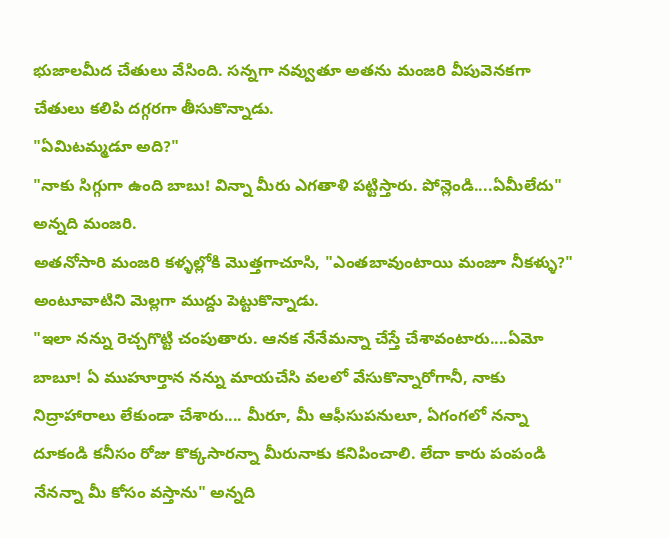భుజాలమీద చేతులు వేసింది. సన్నగా నవ్వుతూ అతను మంజరి వీపువెనకగా చేతులు కలిపి దగ్గరగా తీసుకొన్నాడు.
"ఏమిటమ్మడూ అది?"
"నాకు సిగ్గుగా ఉంది బాబు! విన్నా మీరు ఎగతాళి పట్టిస్తారు. పోన్లెండి....ఏమీలేదు" అన్నది మంజరి.
అతనోసారి మంజరి కళ్ళల్లోకి మొత్తగాచూసి, "ఎంతబావుంటాయి మంజూ నీకళ్ళు?" అంటూవాటిని మెల్లగా ముద్దు పెట్టుకొన్నాడు.
"ఇలా నన్ను రెచ్చగొట్టి చంపుతారు. ఆనక నేనేమన్నా చేస్తే చేశావంటారు....ఏమో బాబూ! ఏ ముహూర్తాన నన్ను మాయచేసి వలలో వేసుకొన్నారోగానీ, నాకు నిద్రాహారాలు లేకుండా చేశారు.... మీరూ, మీ ఆఫీసుపనులూ, ఏగంగలో నన్నా దూకండి కనీసం రోజు కొక్కసారన్నా మీరునాకు కనిపించాలి. లేదా కారు పంపండి నేనన్నా మీ కోసం వస్తాను" అన్నది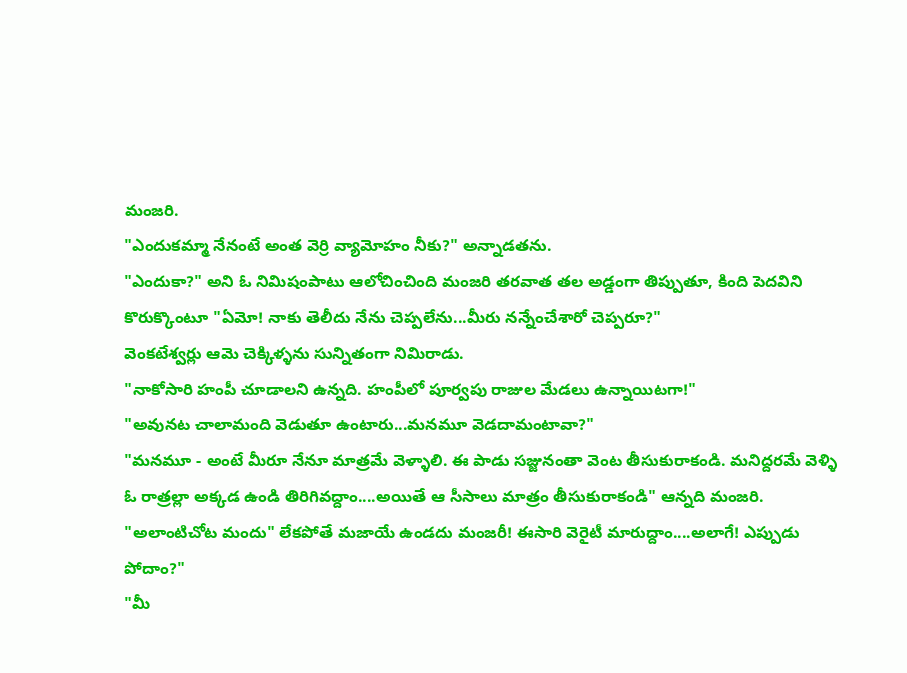మంజరి.
"ఎందుకమ్మా నేనంటే అంత వెర్రి వ్యామోహం నీకు?" అన్నాడతను.
"ఎందుకా?" అని ఓ నిమిషంపాటు ఆలోచించింది మంజరి తరవాత తల అడ్డంగా తిప్పుతూ, కింది పెదవిని కొరుక్కొంటూ "ఏమో! నాకు తెలీదు నేను చెప్పలేను...మీరు నన్నేంచేశారో చెప్పరూ?"
వెంకటేశ్వర్లు ఆమె చెక్కిళ్ళను సున్నితంగా నిమిరాడు.
"నాకోసారి హంపీ చూడాలని ఉన్నది. హంపీలో పూర్వపు రాజుల మేడలు ఉన్నాయిటగా!"
"అవునట చాలామంది వెడుతూ ఉంటారు...మనమూ వెడదామంటావా?"
"మనమూ - అంటే మీరూ నేనూ మాత్రమే వెళ్ళాలి. ఈ పాడు సజ్జునంతా వెంట తీసుకురాకండి. మనిద్దరమే వెళ్ళి ఓ రాత్రల్లా అక్కడ ఉండి తిరిగివద్దాం....అయితే ఆ సీసాలు మాత్రం తీసుకురాకండి" ఆన్నది మంజరి.
"అలాంటిచోట మందు" లేకపోతే మజాయే ఉండదు మంజరీ! ఈసారి వెరైటీ మారుద్దాం....అలాగే! ఎప్పుడు పోదాం?"
"మీ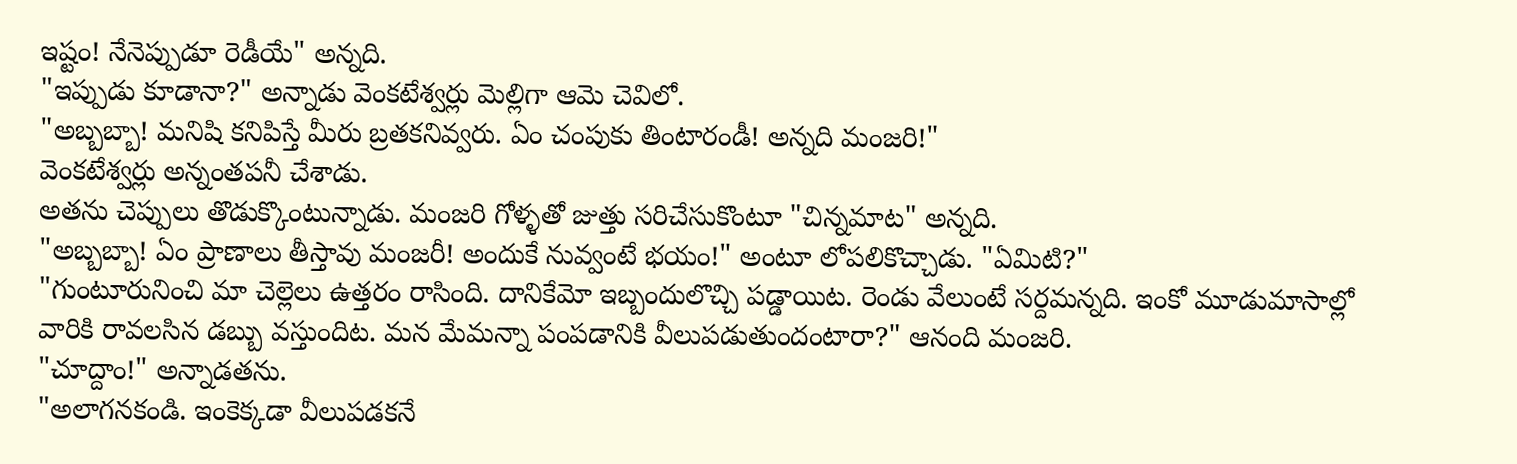ఇష్టం! నేనెప్పుడూ రెడీయే" అన్నది.
"ఇప్పుడు కూడానా?" అన్నాడు వెంకటేశ్వర్లు మెల్లిగా ఆమె చెవిలో.
"అబ్బబ్బా! మనిషి కనిపిస్తే మీరు బ్రతకనివ్వరు. ఏం చంపుకు తింటారండీ! అన్నది మంజరి!"
వెంకటేశ్వర్లు అన్నంతపనీ చేశాడు.
అతను చెప్పులు తొడుక్కొంటున్నాడు. మంజరి గోళ్ళతో జుత్తు సరిచేసుకొంటూ "చిన్నమాట" అన్నది.
"అబ్బబ్బా! ఏం ప్రాణాలు తీస్తావు మంజరీ! అందుకే నువ్వంటే భయం!" అంటూ లోపలికొచ్చాడు. "ఏమిటి?"
"గుంటూరునించి మా చెల్లెలు ఉత్తరం రాసింది. దానికేమో ఇబ్బందులొచ్చి పడ్డాయిట. రెండు వేలుంటే సర్దమన్నది. ఇంకో మూడుమాసాల్లో వారికి రావలసిన డబ్బు వస్తుందిట. మన మేమన్నా పంపడానికి వీలుపడుతుందంటారా?" ఆనంది మంజరి.
"చూద్దాం!" అన్నాడతను.
"అలాగనకండి. ఇంకెక్కడా వీలుపడకనే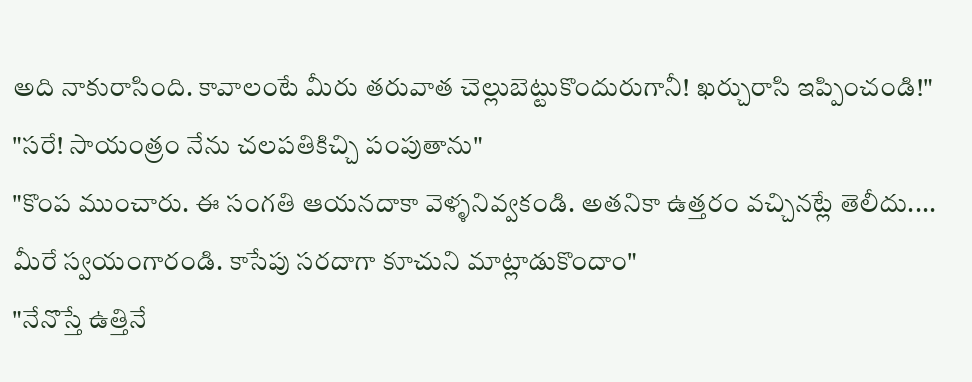అది నాకురాసింది. కావాలంటే మీరు తరువాత చెల్లుబెట్టుకొందురుగానీ! ఖర్చురాసి ఇప్పించండి!"
"సరే! సాయంత్రం నేను చలపతికిచ్చి పంపుతాను"
"కొంప ముంచారు. ఈ సంగతి ఆయనదాకా వెళ్ళనివ్వకండి. అతనికా ఉత్తరం వచ్చినట్లే తెలీదు.... మీరే స్వయంగారండి. కాసేపు సరదాగా కూచుని మాట్లాడుకొందాం"
"నేనొస్తే ఉత్తినే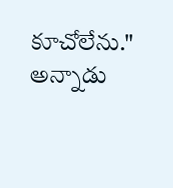కూచోలేను." అన్నాడు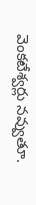వెంకటేశ్వర్లు నవ్వుతూ.